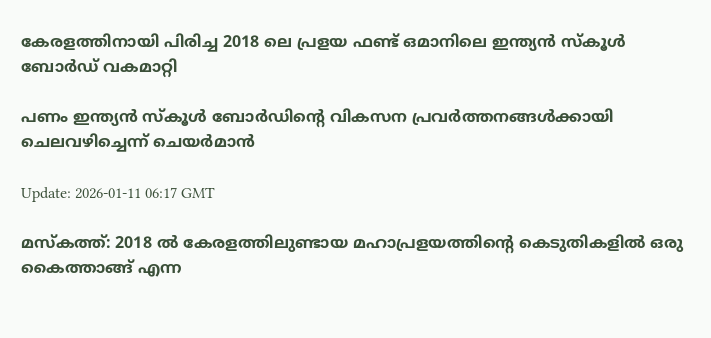കേരളത്തിനായി പിരിച്ച 2018 ലെ പ്രളയ ഫണ്ട് ഒമാനിലെ ഇന്ത്യൻ സ്കൂൾ ബോർഡ് വകമാറ്റി

പണം ഇന്ത്യൻ സ്കൂൾ ബോർഡിന്റെ വികസന പ്രവർത്തനങ്ങൾക്കായി ചെലവഴിച്ചെന്ന് ചെയർമാൻ

Update: 2026-01-11 06:17 GMT

മസ്‌കത്ത്: 2018 ൽ കേരളത്തിലുണ്ടായ മഹാപ്രളയത്തിന്റെ കെടുതികളിൽ ഒരു കൈത്താങ്ങ്‌ എന്ന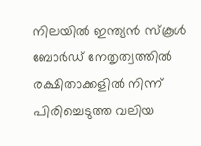നിലയിൽ ഇന്ത്യൻ സ്‌കൂൾ ബോർഡ് നേതൃത്വത്തിൽ രക്ഷിതാക്കളിൽ നിന്ന് പിരിച്ചെടുത്ത വലിയ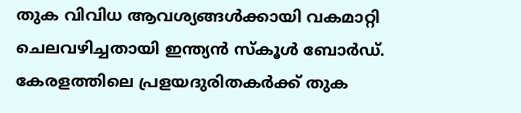തുക വിവിധ ആവശ്യങ്ങൾക്കായി വകമാറ്റി ചെലവഴിച്ചതായി ഇന്ത്യൻ സ്കൂൾ ബോർഡ്. കേരളത്തിലെ പ്രളയദുരിതകർക്ക് തുക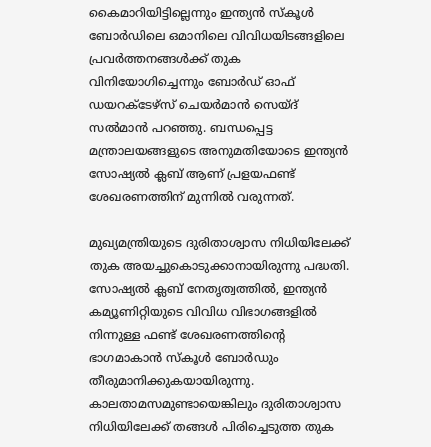കൈമാറിയിട്ടില്ലെന്നും ഇന്ത്യൻ സ്കൂൾ ബോർഡിലെ ഒമാനിലെ വിവിധയിടങ്ങളിലെ പ്രവർത്തനങ്ങൾക്ക് തുക വിനിയോഗിച്ചെന്നും ബോർഡ് ഓഫ് ഡയറക്ടേഴ്സ് ചെയർമാൻ സെയ്ദ് സൽമാൻ പറഞ്ഞു. ബന്ധപ്പെട്ട മന്ത്രാലയങ്ങളുടെ അനുമതിയോടെ ഇന്ത്യൻ സോഷ്യൽ ക്ലബ് ആണ് പ്രളയഫണ്ട് ശേഖരണത്തിന് മുന്നിൽ വരുന്നത്.

മുഖ്യമന്ത്രിയുടെ ദുരിതാശ്വാസ നിധിയിലേക്ക് തുക അയച്ചുകൊടുക്കാനായിരുന്നു പദ്ധതി. സോഷ്യൽ ക്ലബ് നേതൃത്വത്തിൽ, ഇന്ത്യൻ കമ്യൂണിറ്റിയുടെ വിവിധ വിഭാഗങ്ങളിൽ നിന്നുള്ള ഫണ്ട് ശേഖരണത്തിൻ്റെ ഭാഗമാകാൻ സ്കൂൾ ബോർഡും തീരുമാനിക്കുകയായിരുന്നു. കാലതാമസമുണ്ടായെങ്കിലും ദുരിതാശ്വാസ നിധിയിലേക്ക് തങ്ങൾ പിരിച്ചെടുത്ത തുക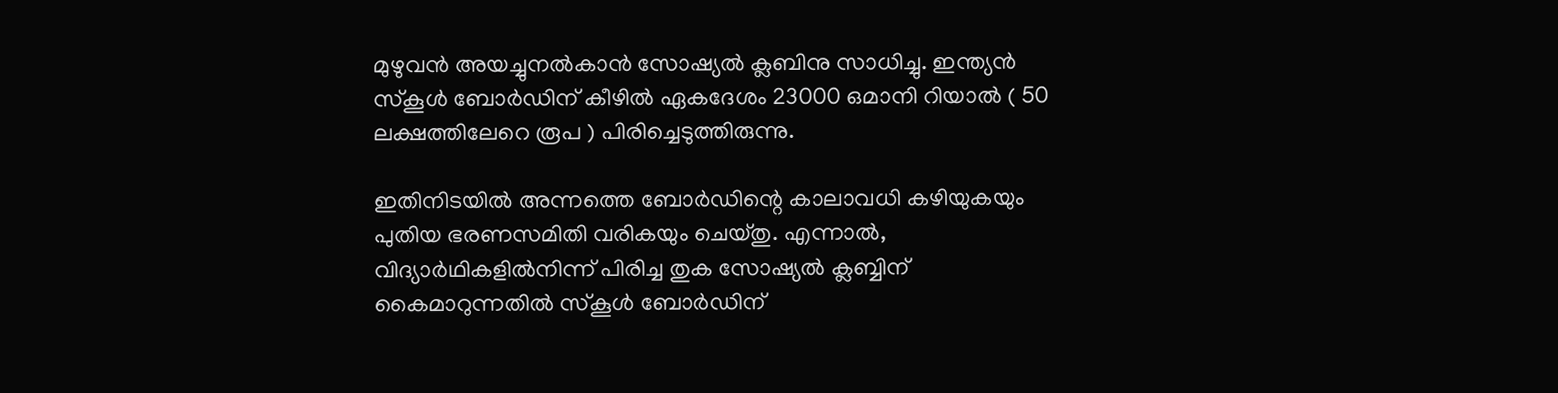മുഴുവൻ അയച്ചുനൽകാൻ സോഷ്യൽ ക്ലബിനു സാധിച്ചു. ഇന്ത്യൻ സ്കൂൾ ബോർഡിന് കീഴിൽ ഏകദേശം 23000 ഒമാനി റിയാൽ ( 50 ലക്ഷത്തിലേറെ രൂപ ) പിരിച്ചെടുത്തിരുന്നു.

ഇതിനിടയിൽ അന്നത്തെ ബോർഡിന്റെ കാലാവധി കഴിയുകയും പുതിയ ഭരണസമിതി വരികയും ചെയ്തു. എന്നാൽ, വിദ്യാർഥികളിൽനിന്ന് പിരിച്ച തുക സോഷ്യൽ ക്ലബ്ബിന് കൈമാറുന്നതിൽ സ്‌കൂൾ ബോർഡിന്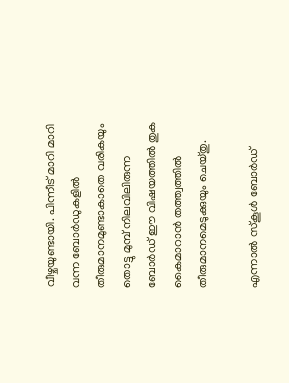വീഴ്ചയുണ്ടായി. പിന്നീട് മാറി മാറി വന്ന ബോർഡുകളിൽ തീരുമാനമുണ്ടാകാതെ വരികയും തൊട്ടു മുമ്പ് നിലവിലിരുന്ന ബോർഡ് ഈ വിഷയത്തിൽ തുക കൈമാറാൻ തത്ത്വത്തിൽ തീരുമാനമെടുക്കുയും ചെയ്തു.

എന്നാൽ സ്‌കൂൾ ബോർഡ്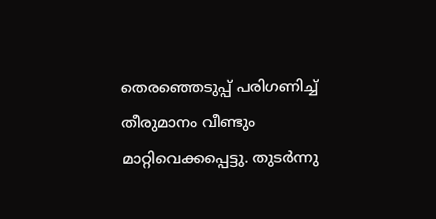തെരഞ്ഞെടുപ്പ് പരിഗണിച്ച് തീരുമാനം വീണ്ടും മാറ്റിവെക്കപ്പെട്ടു. തുടർന്നു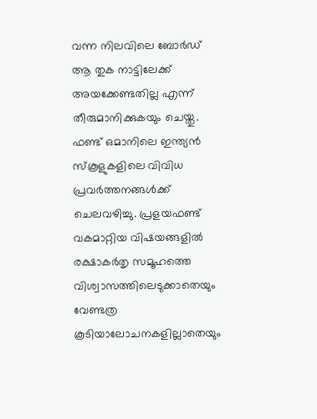വന്ന നിലവിലെ ബോർഡ് ആ തുക നാട്ടിലേക്ക് അയക്കേണ്ടതില്ല എന്ന് തീരുമാനിക്കുകയും ചെയ്തു. ഫണ്ട് ഒമാനിലെ ഇന്ത്യൻ സ്കൂളുകളിലെ വിവിധ പ്രവർത്തനങ്ങൾക്ക് ചെലവഴിച്ചു. പ്രളയഫണ്ട് വകമാറ്റിയ വിഷയങ്ങളിൽ രക്ഷാകർതൃ സമൂഹത്തെ വിശ്വാസത്തിലെടുക്കാതെയും വേണ്ടത്ര കൂടിയാലോചനകളില്ലാതെയും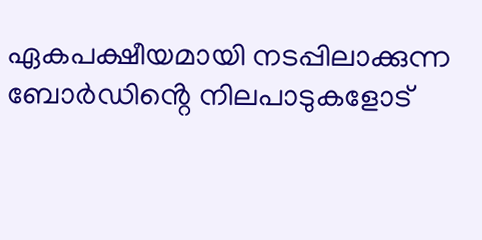ഏകപക്ഷീയമായി നടപ്പിലാക്കുന്ന ബോർഡിൻ്റെ നിലപാടുകളോട്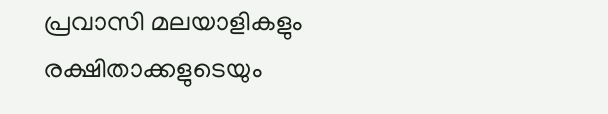പ്രവാസി മലയാളികളും രക്ഷിതാക്കളുടെയും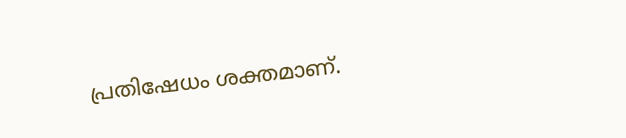പ്രതിഷേധം ശക്തമാണ്.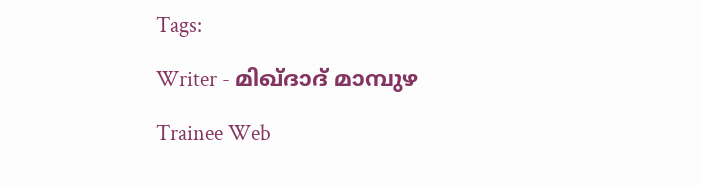Tags:

Writer - മിഖ്ദാദ് മാമ്പുഴ

Trainee Web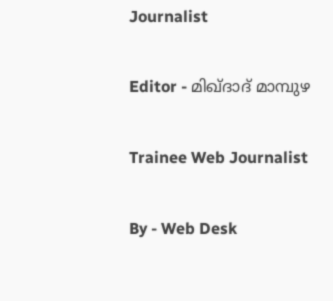Journalist

Editor - മിഖ്ദാദ് മാമ്പുഴ

Trainee Web Journalist

By - Web Desk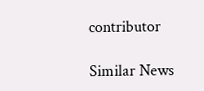contributor

Similar News